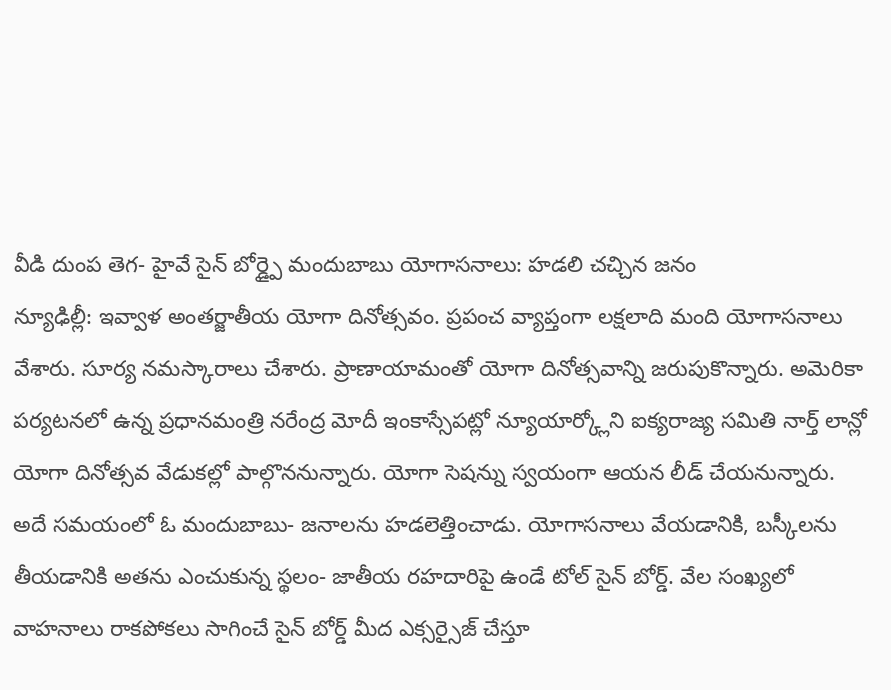వీడి దుంప తెగ- హైవే సైన్ బోర్డ్పై మందుబాబు యోగాసనాలు: హడలి చచ్చిన జనం
న్యూఢిల్లీ: ఇవ్వాళ అంతర్జాతీయ యోగా దినోత్సవం. ప్రపంచ వ్యాప్తంగా లక్షలాది మంది యోగాసనాలు వేశారు. సూర్య నమస్కారాలు చేశారు. ప్రాణాయామంతో యోగా దినోత్సవాన్ని జరుపుకొన్నారు. అమెరికా పర్యటనలో ఉన్న ప్రధానమంత్రి నరేంద్ర మోదీ ఇంకాస్సేపట్లో న్యూయార్క్లోని ఐక్యరాజ్య సమితి నార్త్ లాన్లో యోగా దినోత్సవ వేడుకల్లో పాల్గొననున్నారు. యోగా సెషన్ను స్వయంగా ఆయన లీడ్ చేయనున్నారు.
అదే సమయంలో ఓ మందుబాబు- జనాలను హడలెత్తించాడు. యోగాసనాలు వేయడానికి, బస్కీలను తీయడానికి అతను ఎంచుకున్న స్థలం- జాతీయ రహదారిపై ఉండే టోల్ సైన్ బోర్డ్. వేల సంఖ్యలో వాహనాలు రాకపోకలు సాగించే సైన్ బోర్డ్ మీద ఎక్సర్సైజ్ చేస్తూ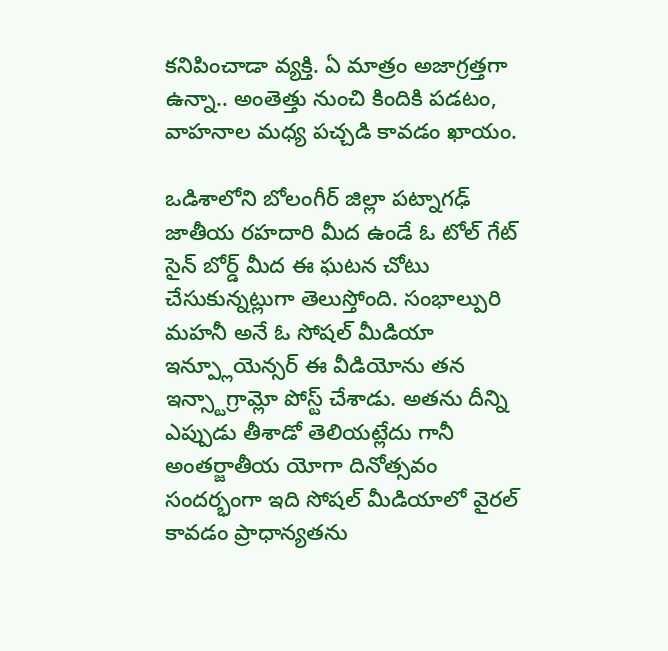కనిపించాడా వ్యక్తి. ఏ మాత్రం అజాగ్రత్తగా ఉన్నా.. అంతెత్తు నుంచి కిందికి పడటం, వాహనాల మధ్య పచ్చడి కావడం ఖాయం.

ఒడిశాలోని బోలంగీర్ జిల్లా పట్నాగఢ్ జాతీయ రహదారి మీద ఉండే ఓ టోల్ గేట్ సైన్ బోర్డ్ మీద ఈ ఘటన చోటు చేసుకున్నట్లుగా తెలుస్తోంది. సంభాల్పురి మహనీ అనే ఓ సోషల్ మీడియా ఇన్ప్లూయెన్సర్ ఈ వీడియోను తన ఇన్స్టాగ్రామ్లో పోస్ట్ చేశాడు. అతను దీన్ని ఎప్పుడు తీశాడో తెలియట్లేదు గానీ అంతర్జాతీయ యోగా దినోత్సవం సందర్భంగా ఇది సోషల్ మీడియాలో వైరల్ కావడం ప్రాధాన్యతను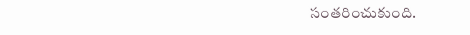సంతరించుకుంది.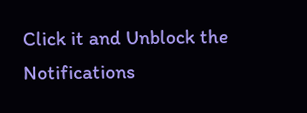Click it and Unblock the Notifications